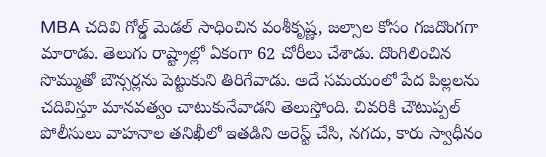MBA చదివి గోల్డ్ మెడల్ సాధించిన వంశీకృష్ణ, జల్సాల కోసం గజదొంగగా మారాడు. తెలుగు రాష్ట్రాల్లో ఏకంగా 62 చోరీలు చేశాడు. దొంగిలించిన సొమ్ముతో బౌన్సర్లను పెట్టుకుని తిరిగేవాడు. అదే సమయంలో పేద పిల్లలను చదివిస్తూ మానవత్వం చాటుకునేవాడని తెలుస్తోంది. చివరికి చౌటుప్పల్ పోలీసులు వాహనాల తనిఖీలో ఇతడిని అరెస్ట్ చేసి, నగదు, కారు స్వాధీనం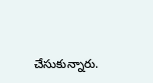చేసుకున్నారు.